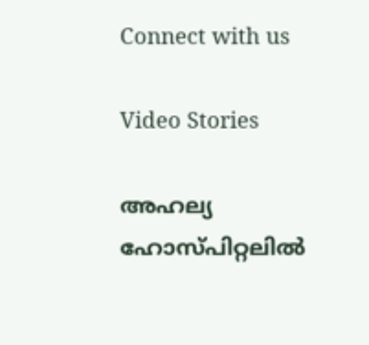Connect with us

Video Stories

അഹല്യ ഹോസ്പിറ്റലില്‍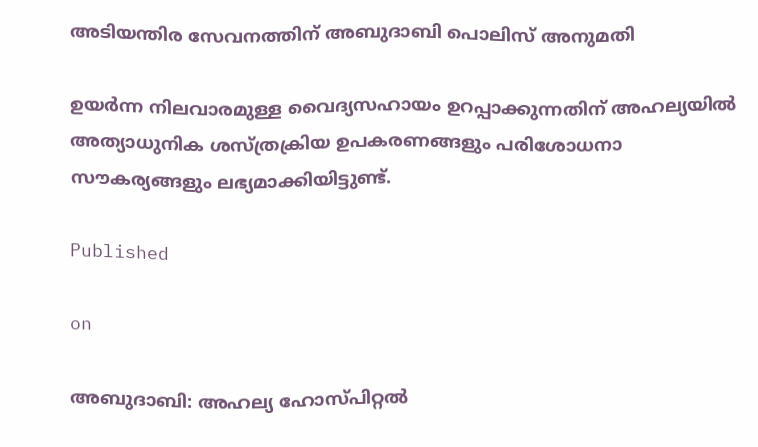അടിയന്തിര സേവനത്തിന് അബുദാബി പൊലിസ് അനുമതി

ഉയര്‍ന്ന നിലവാരമുള്ള വൈദ്യസഹായം ഉറപ്പാക്കുന്നതിന് അഹല്യയില്‍ അത്യാധുനിക ശസ്ത്രക്രിയ ഉപകരണങ്ങളും പരിശോധനാ സൗകര്യങ്ങളും ലഭ്യമാക്കിയിട്ടുണ്ട്.

Published

on

അബുദാബി: അഹല്യ ഹോസ്പിറ്റല്‍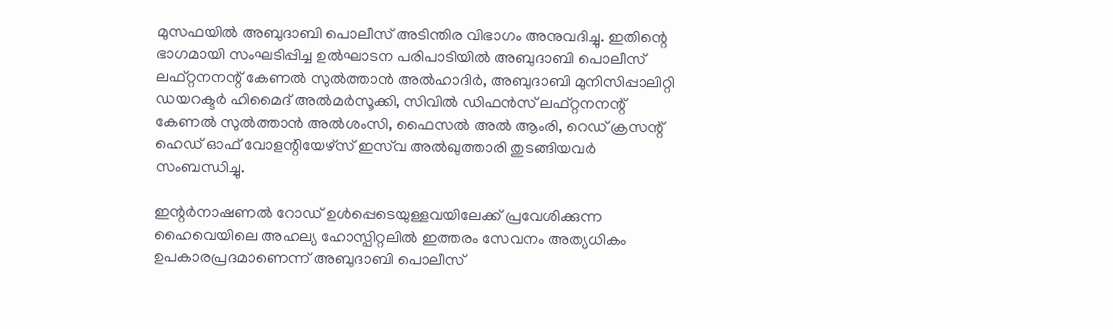മുസഫയില്‍ അബുദാബി പൊലീസ് അടിന്തിര വിഭാഗം അനുവദിച്ചു. ഇതിന്റെ ഭാഗമായി സംഘടിപ്പിച്ച ഉല്‍ഘാടന പരിപാടിയില്‍ അബുദാബി പൊലീസ് ലഫ്റ്റനനന്റ് കേണല്‍ സുല്‍ത്താന്‍ അല്‍ഹാദിര്‍, അബുദാബി മുനിസിപ്പാലിറ്റി ഡയറക്ടര്‍ ഹിമൈദ് അല്‍മര്‍സൂക്കി, സിവില്‍ ഡിഫന്‍സ് ലഫ്റ്റനനന്റ് കേണല്‍ സുല്‍ത്താന്‍ അല്‍ശംസി, ഫൈസല്‍ അല്‍ ആംരി, റെഡ് ക്രസന്റ് ഹെഡ് ഓഫ് വോളന്റിയേഴ്‌സ് ഇസ്‌വ അല്‍ഖുത്താരി തുടങ്ങിയവര്‍ സംബന്ധിച്ചു.

ഇന്റര്‍നാഷണല്‍ റോഡ് ഉള്‍പ്പെടെയുള്ളവയിലേക്ക് പ്രവേശിക്കുന്ന ഹൈവെയിലെ അഹല്യ ഹോസ്പിറ്റലില്‍ ഇത്തരം സേവനം അത്യധികം ഉപകാരപ്രദമാണെന്ന് അബുദാബി പൊലീസ്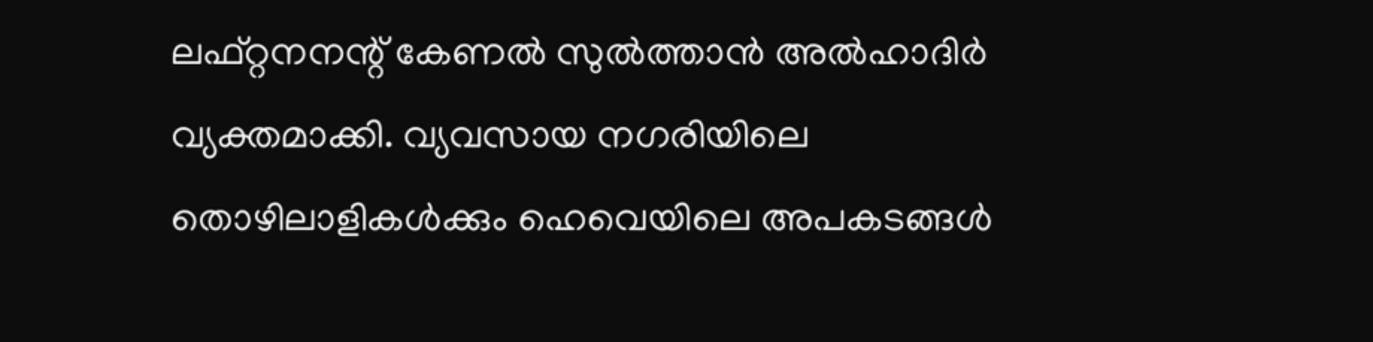ലഫ്റ്റനനന്റ് കേണല്‍ സുല്‍ത്താന്‍ അല്‍ഹാദിര്‍ വ്യക്തമാക്കി. വ്യവസായ നഗരിയിലെ തൊഴിലാളികള്‍ക്കും ഹെവെയിലെ അപകടങ്ങള്‍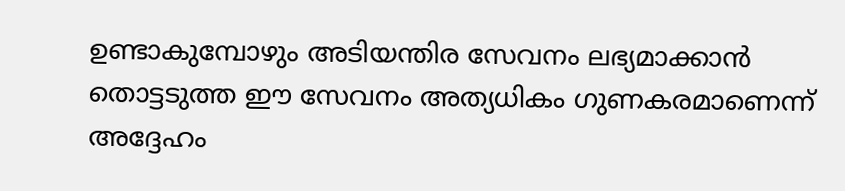ഉണ്ടാകുമ്പോഴും അടിയന്തിര സേവനം ലഭ്യമാക്കാന്‍ തൊട്ടടുത്ത ഈ സേവനം അത്യധികം ഗുണകരമാണെന്ന് അദ്ദേഹം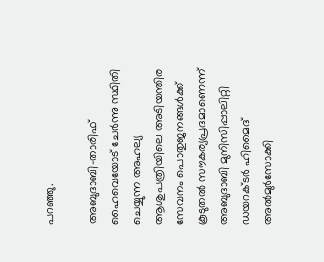പറഞ്ഞു.

അബുദാബി-താരിഫ് ഹൈവെയോട് ചേര്‍ന്നു സ്ഥിതി ചെയ്യുന്ന അഹല്യ ആശുപത്രിയിലെ അടിയന്തിര സേവനം പൊതുജനങ്ങള്‍ക്ക് കൂടുതല്‍ സൗകര്യപ്രദമാണെന്ന് അബുദാബി മുനിസിപ്പാലിറ്റി ഡയറക്ടര്‍ ഹിമൈദ് അല്‍മുര്‍സോക്കി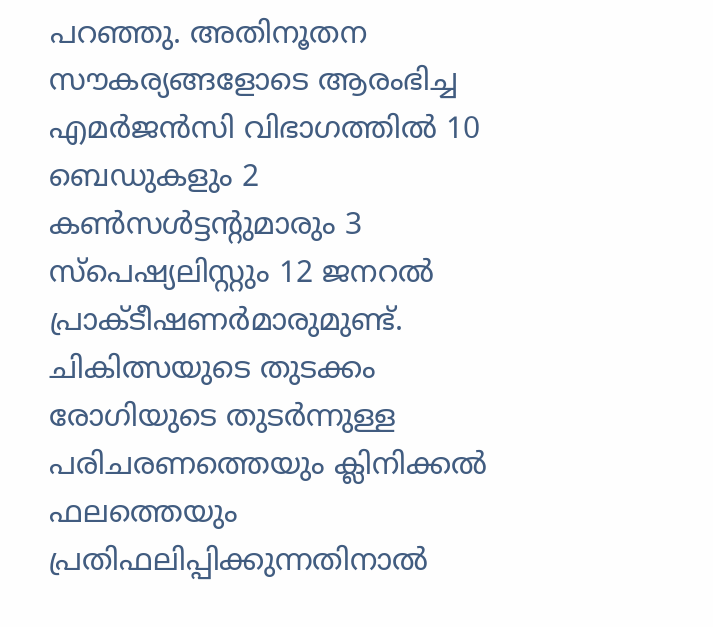പറഞ്ഞു. അതിനൂതന സൗകര്യങ്ങളോടെ ആരംഭിച്ച എമര്‍ജന്‍സി വിഭാഗത്തില്‍ 10 ബെഡുകളും 2 കണ്‍സള്‍ട്ടന്റുമാരും 3 സ്‌പെഷ്യലിസ്റ്റും 12 ജനറല്‍ പ്രാക്ടീഷണര്‍മാരുമുണ്ട്. ചികിത്സയുടെ തുടക്കം രോഗിയുടെ തുടര്‍ന്നുള്ള പരിചരണത്തെയും ക്ലിനിക്കല്‍ ഫലത്തെയും പ്രതിഫലിപ്പിക്കുന്നതിനാല്‍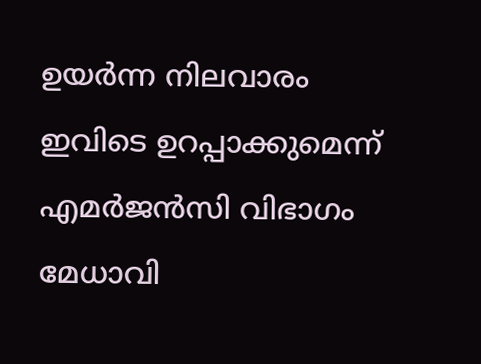ഉയര്‍ന്ന നിലവാരം ഇവിടെ ഉറപ്പാക്കുമെന്ന് എമര്‍ജന്‍സി വിഭാഗം മേധാവി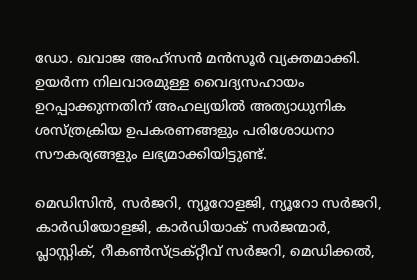ഡോ. ഖവാജ അഹ്സന്‍ മന്‍സൂര്‍ വ്യക്തമാക്കി. ഉയര്‍ന്ന നിലവാരമുള്ള വൈദ്യസഹായം ഉറപ്പാക്കുന്നതിന് അഹല്യയില്‍ അത്യാധുനിക ശസ്ത്രക്രിയ ഉപകരണങ്ങളും പരിശോധനാ സൗകര്യങ്ങളും ലഭ്യമാക്കിയിട്ടുണ്ട്.

മെഡിസിന്‍, സര്‍ജറി, ന്യൂറോളജി, ന്യൂറോ സര്‍ജറി, കാര്‍ഡിയോളജി, കാര്‍ഡിയാക് സര്‍ജന്മാര്‍, പ്ലാസ്റ്റിക്, റീകണ്‍സ്ട്രക്റ്റീവ് സര്‍ജറി, മെഡിക്കല്‍,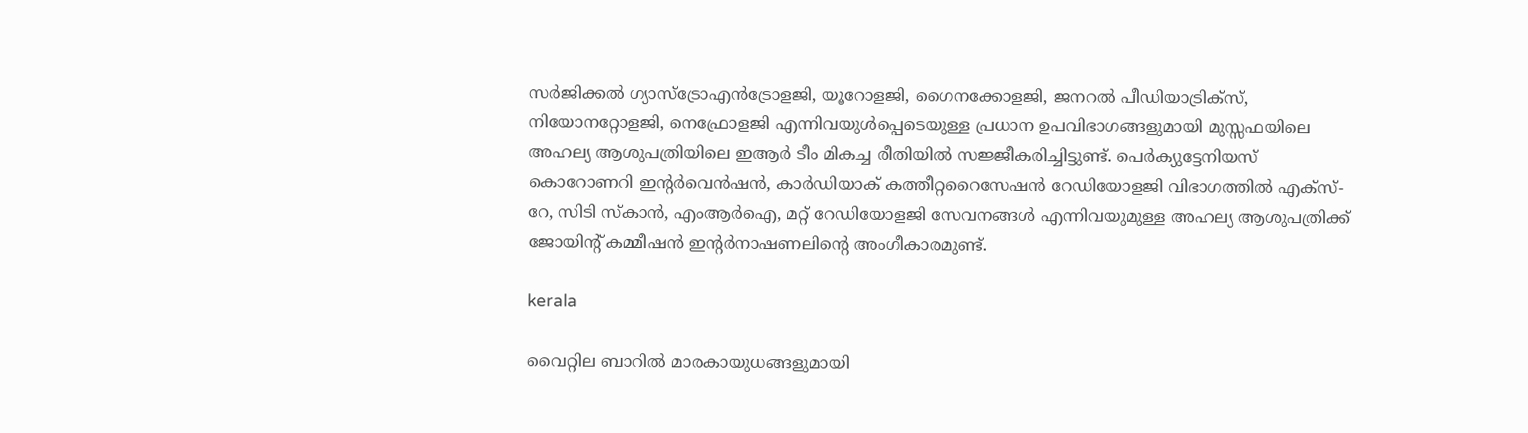സര്‍ജിക്കല്‍ ഗ്യാസ്‌ട്രോഎന്‍ട്രോളജി, യൂറോളജി, ഗൈനക്കോളജി, ജനറല്‍ പീഡിയാട്രിക്‌സ്, നിയോനറ്റോളജി, നെഫ്രോളജി എന്നിവയുള്‍പ്പെടെയുള്ള പ്രധാന ഉപവിഭാഗങ്ങളുമായി മുസ്സഫയിലെ അഹല്യ ആശുപത്രിയിലെ ഇആര്‍ ടീം മികച്ച രീതിയില്‍ സജ്ജീകരിച്ചിട്ടുണ്ട്. പെര്‍ക്യുട്ടേനിയസ് കൊറോണറി ഇന്റര്‍വെന്‍ഷന്‍, കാര്‍ഡിയാക് കത്തീറ്ററൈസേഷന്‍ റേഡിയോളജി വിഭാഗത്തില്‍ എക്‌സ്-റേ, സിടി സ്‌കാന്‍, എംആര്‍ഐ, മറ്റ് റേഡിയോളജി സേവനങ്ങള്‍ എന്നിവയുമുള്ള അഹല്യ ആശുപത്രിക്ക് ജോയിന്റ് കമ്മീഷന്‍ ഇന്റര്‍നാഷണലിന്റെ അംഗീകാരമുണ്ട്.

kerala

വൈറ്റില ബാറില്‍ മാരകായുധങ്ങളുമായി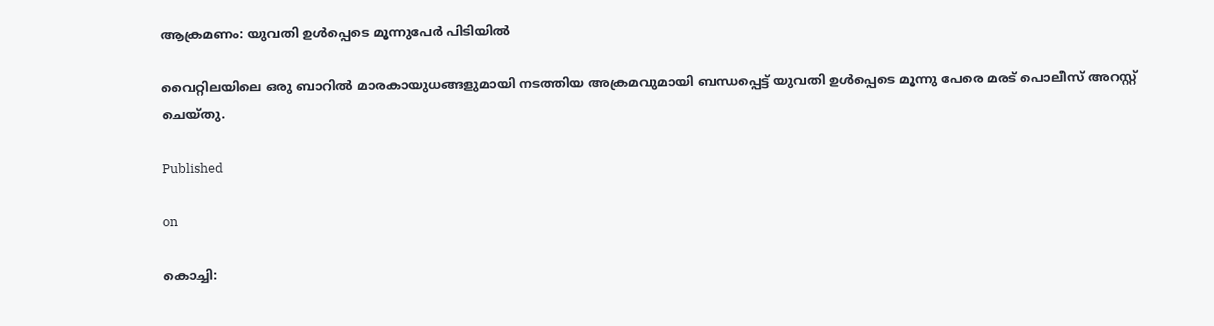ആക്രമണം: യുവതി ഉള്‍പ്പെടെ മൂന്നുപേര്‍ പിടിയില്‍

വൈറ്റിലയിലെ ഒരു ബാറില്‍ മാരകായുധങ്ങളുമായി നടത്തിയ അക്രമവുമായി ബന്ധപ്പെട്ട് യുവതി ഉള്‍പ്പെടെ മൂന്നു പേരെ മരട് പൊലീസ് അറസ്റ്റ് ചെയ്തു.

Published

on

കൊച്ചി: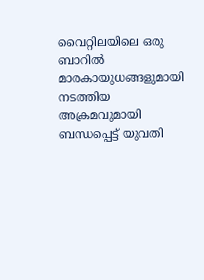വൈറ്റിലയിലെ ഒരു ബാറില്‍ മാരകായുധങ്ങളുമായി നടത്തിയ അക്രമവുമായി ബന്ധപ്പെട്ട് യുവതി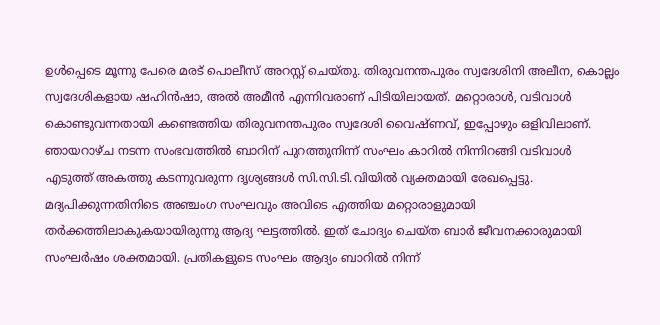ഉള്‍പ്പെടെ മൂന്നു പേരെ മരട് പൊലീസ് അറസ്റ്റ് ചെയ്തു. തിരുവനന്തപുരം സ്വദേശിനി അലീന, കൊല്ലം സ്വദേശികളായ ഷഹിന്‍ഷാ, അല്‍ അമീന്‍ എന്നിവരാണ് പിടിയിലായത്. മറ്റൊരാള്‍, വടിവാള്‍ കൊണ്ടുവന്നതായി കണ്ടെത്തിയ തിരുവനന്തപുരം സ്വദേശി വൈഷ്ണവ്, ഇപ്പോഴും ഒളിവിലാണ്. ഞായറാഴ്ച നടന്ന സംഭവത്തില്‍ ബാറിന് പുറത്തുനിന്ന് സംഘം കാറില്‍ നിന്നിറങ്ങി വടിവാള്‍ എടുത്ത് അകത്തു കടന്നുവരുന്ന ദൃശ്യങ്ങള്‍ സി.സി.ടി.വിയില്‍ വ്യക്തമായി രേഖപ്പെട്ടു. മദ്യപിക്കുന്നതിനിടെ അഞ്ചംഗ സംഘവും അവിടെ എത്തിയ മറ്റൊരാളുമായി തര്‍ക്കത്തിലാകുകയായിരുന്നു ആദ്യ ഘട്ടത്തില്‍. ഇത് ചോദ്യം ചെയ്ത ബാര്‍ ജീവനക്കാരുമായി സംഘര്‍ഷം ശക്തമായി. പ്രതികളുടെ സംഘം ആദ്യം ബാറില്‍ നിന്ന്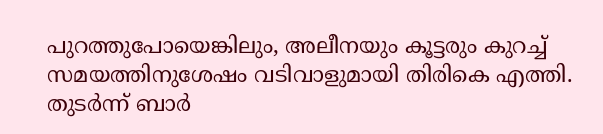പുറത്തുപോയെങ്കിലും, അലീനയും കൂട്ടരും കുറച്ച് സമയത്തിനുശേഷം വടിവാളുമായി തിരികെ എത്തി. തുടര്‍ന്ന് ബാര്‍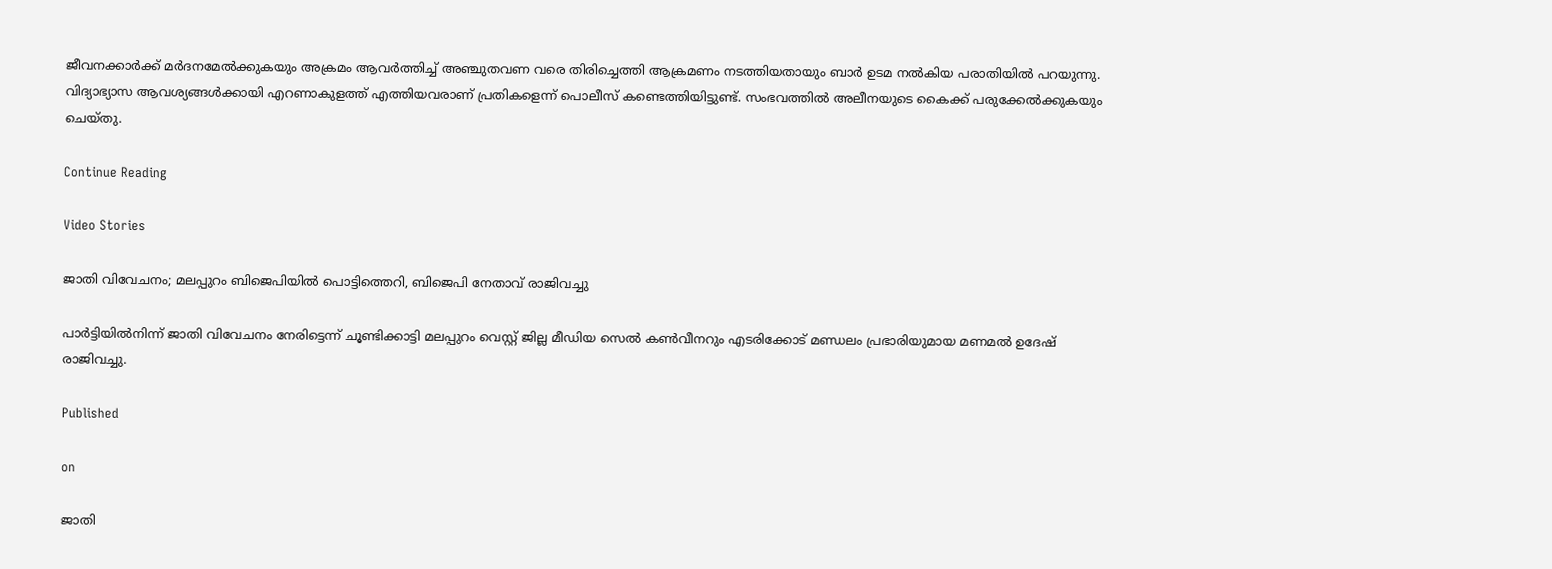ജീവനക്കാര്‍ക്ക് മര്‍ദനമേല്‍ക്കുകയും അക്രമം ആവര്‍ത്തിച്ച് അഞ്ചുതവണ വരെ തിരിച്ചെത്തി ആക്രമണം നടത്തിയതായും ബാര്‍ ഉടമ നല്‍കിയ പരാതിയില്‍ പറയുന്നു. വിദ്യാഭ്യാസ ആവശ്യങ്ങള്‍ക്കായി എറണാകുളത്ത് എത്തിയവരാണ് പ്രതികളെന്ന് പൊലീസ് കണ്ടെത്തിയിട്ടുണ്ട്. സംഭവത്തില്‍ അലീനയുടെ കൈക്ക് പരുക്കേല്‍ക്കുകയും ചെയ്തു.

Continue Reading

Video Stories

ജാതി വിവേചനം; മലപ്പുറം ബിജെപിയില്‍ പൊട്ടിത്തെറി, ബിജെപി നേതാവ് രാജിവച്ചു

പാര്‍ട്ടിയില്‍നിന്ന് ജാതി വിവേചനം നേരിട്ടെന്ന് ചൂണ്ടിക്കാട്ടി മലപ്പുറം വെസ്റ്റ് ജില്ല മീഡിയ സെല്‍ കണ്‍വീനറും എടരിക്കോട് മണ്ഡലം പ്രഭാരിയുമായ മണമല്‍ ഉദേഷ് രാജിവച്ചു.

Published

on

ജാതി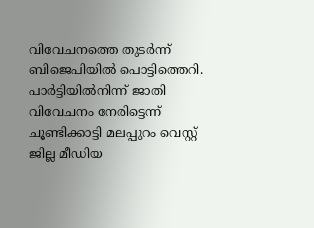വിവേചനത്തെ തുടര്‍ന്ന് ബിജെപിയില്‍ പൊട്ടിത്തെറി. പാര്‍ട്ടിയില്‍നിന്ന് ജാതി വിവേചനം നേരിട്ടെന്ന് ചൂണ്ടിക്കാട്ടി മലപ്പുറം വെസ്റ്റ് ജില്ല മീഡിയ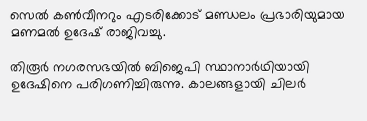സെല്‍ കണ്‍വീനറും എടരിക്കോട് മണ്ഡലം പ്രഭാരിയുമായ മണമല്‍ ഉദേഷ് രാജിവച്ചു.

തിരൂര്‍ നഗരസഭയില്‍ ബിജെപി സ്ഥാനാര്‍ഥിയായി ഉദേഷിനെ പരിഗണിച്ചിരുന്നു. കാലങ്ങളായി ചിലര്‍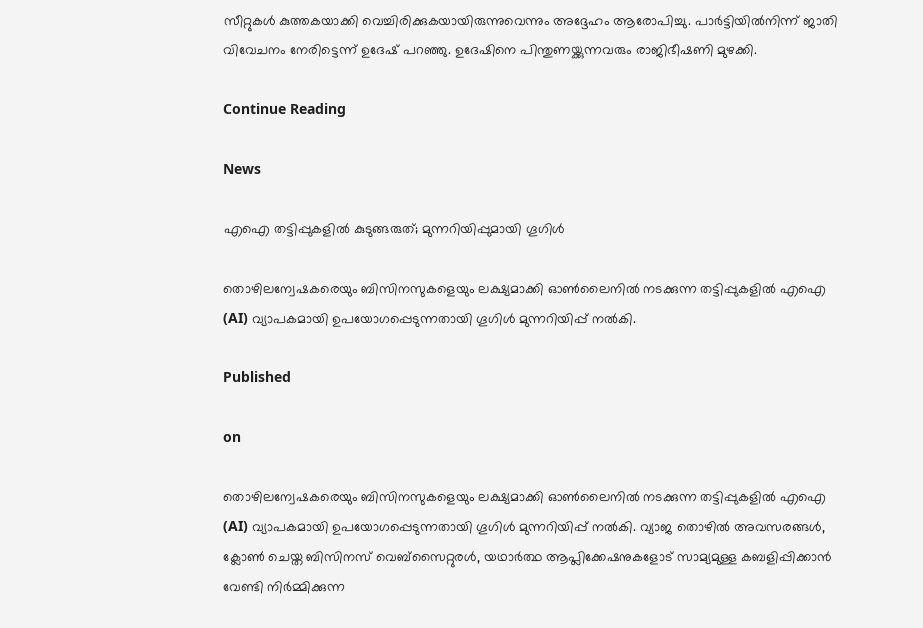സീറ്റുകള്‍ കുത്തകയാക്കി വെച്ചിരിക്കുകയായിരുന്നുവെന്നും അദ്ദേഹം ആരോപിച്ചു. പാര്‍ട്ടിയില്‍നിന്ന് ജാതി വിവേചനം നേരിട്ടെന്ന് ഉദേഷ് പറഞ്ഞു. ഉദേഷിനെ പിന്തുണയ്ക്കുന്നവരും രാജിഭീഷണി മുഴക്കി.

Continue Reading

News

എഐ തട്ടിപ്പുകളില്‍ കുടുങ്ങരുത്; മുന്നറിയിപ്പുമായി ഗൂഗിള്‍

തൊഴിലന്വേഷകരെയും ബിസിനസുകളെയും ലക്ഷ്യമാക്കി ഓണ്‍ലൈനില്‍ നടക്കുന്ന തട്ടിപ്പുകളില്‍ എഐ (AI) വ്യാപകമായി ഉപയോഗപ്പെടുന്നതായി ഗൂഗിള്‍ മുന്നറിയിപ്പ് നല്‍കി.

Published

on

തൊഴിലന്വേഷകരെയും ബിസിനസുകളെയും ലക്ഷ്യമാക്കി ഓണ്‍ലൈനില്‍ നടക്കുന്ന തട്ടിപ്പുകളില്‍ എഐ (AI) വ്യാപകമായി ഉപയോഗപ്പെടുന്നതായി ഗൂഗിള്‍ മുന്നറിയിപ്പ് നല്‍കി. വ്യാജ തൊഴില്‍ അവസരങ്ങള്‍, ക്ലോണ്‍ ചെയ്ത ബിസിനസ് വെബ്‌സൈറ്റുരള്‍, യഥാര്‍ത്ഥ ആപ്ലിക്കേഷനുകളോട് സാമ്യമുള്ള കബളിപ്പിക്കാന്‍ വേണ്ടി നിര്‍മ്മിക്കുന്ന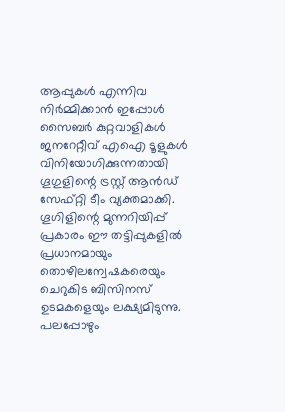ആപ്പുകള്‍ എന്നിവ നിര്‍മ്മിക്കാന്‍ ഇപ്പോള്‍ സൈബര്‍ കുറ്റവാളികള്‍ ജനറേറ്റീവ് എഐ ടൂളുകള്‍ വിനിയോഗിക്കുന്നതായി ഗൂഗുളിന്റെ ട്രസ്റ്റ് ആന്‍ഡ് സേഫ്റ്റി ടീം വ്യക്തമാക്കി. ഗൂഗിളിന്റെ മുന്നറിയിപ്പ് പ്രകാരം ഈ തട്ടിപ്പുകളില്‍ പ്രധാനമായും തൊഴിലന്വേഷകരെയും ചെറുകിട ബിസിനസ് ഉടമകളെയും ലക്ഷ്യമിടുന്നു. പലപ്പോഴും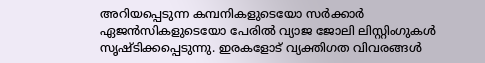അറിയപ്പെടുന്ന കമ്പനികളുടെയോ സര്‍ക്കാര്‍ ഏജന്‍സികളുടെയോ പേരില്‍ വ്യാജ ജോലി ലിസ്റ്റിംഗുകള്‍ സൃഷ്ടിക്കപ്പെടുന്നു. ഇരകളോട് വ്യക്തിഗത വിവരങ്ങള്‍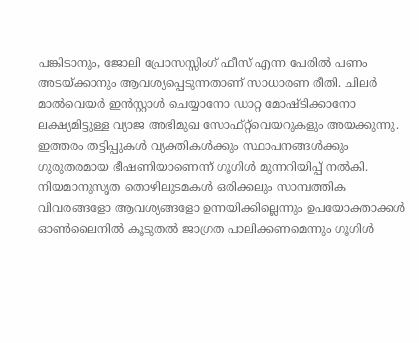പങ്കിടാനും, ജോലി പ്രോസസ്സിംഗ് ഫീസ് എന്ന പേരില്‍ പണം അടയ്ക്കാനും ആവശ്യപ്പെടുന്നതാണ് സാധാരണ രീതി. ചിലര്‍ മാല്‍വെയര്‍ ഇന്‍സ്റ്റാള്‍ ചെയ്യാനോ ഡാറ്റ മോഷ്ടിക്കാനോ ലക്ഷ്യമിട്ടുള്ള വ്യാജ അഭിമുഖ സോഫ്റ്റ്‌വെയറുകളും അയക്കുന്നു. ഇത്തരം തട്ടിപ്പുകള്‍ വ്യക്തികള്‍ക്കും സ്ഥാപനങ്ങള്‍ക്കും ഗുരുതരമായ ഭീഷണിയാണെന്ന് ഗൂഗിള്‍ മുന്നറിയിപ്പ് നല്‍കി. നിയമാനുസൃത തൊഴിലുടമകള്‍ ഒരിക്കലും സാമ്പത്തിക വിവരങ്ങളോ ആവശ്യങ്ങളോ ഉന്നയിക്കില്ലെന്നും ഉപയോക്താക്കള്‍ ഓണ്‍ലൈനില്‍ കൂടുതല്‍ ജാഗ്രത പാലിക്കണമെന്നും ഗൂഗിള്‍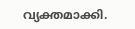വ്യക്തമാക്കി.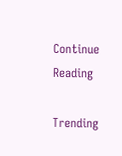Continue Reading

Trending